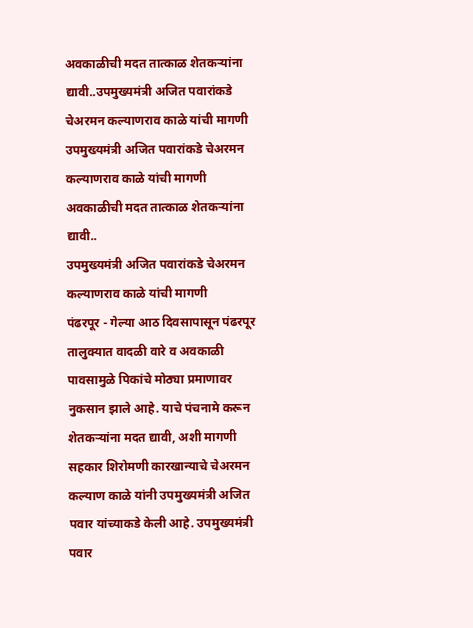अवकाळीची मदत तात्काळ शेतकऱ्यांना द्यावी..उपमुख्यमंत्री अजित पवारांकडे चेअरमन कल्याणराव काळे यांची मागणी
उपमुख्यमंत्री अजित पवारांकडे चेअरमन कल्याणराव काळे यांची मागणी
अवकाळीची मदत तात्काळ शेतकऱ्यांना द्यावी..
उपमुख्यमंत्री अजित पवारांकडे चेअरमन कल्याणराव काळे यांची मागणी
पंढरपूर - गेल्या आठ दिवसापासून पंढरपूर तालुक्यात वादळी वारे व अवकाळी पावसामुळे पिकांचे मोठ्या प्रमाणावर नुकसान झाले आहे. याचे पंचनामे करून शेतकऱ्यांना मदत द्यावी, अशी मागणी सहकार शिरोमणी कारखान्याचे चेअरमन कल्याण काळे यांनी उपमुख्यमंत्री अजित पवार यांच्याकडे केली आहे. उपमुख्यमंत्री पवार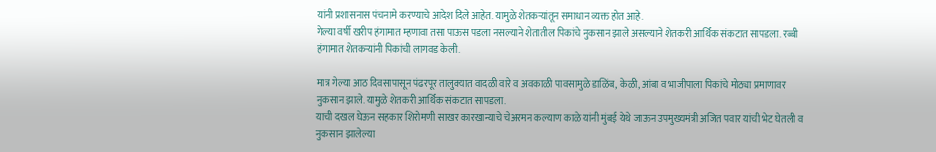यांनी प्रशासनास पंचनामे करण्याचे आदेश दिले आहेत. यामुळे शेतकऱ्यांतून समाधान व्यक्त होत आहे.
गेल्या वर्षी खरीप हंगामात म्हणावा तसा पाऊस पडला नसल्याने शेतातील पिकांचे नुकसान झाले असल्याने शेतकरी आर्थिक संकटात सापडला. रब्बी हंगामात शेतकऱ्यांनी पिकांची लागवड केली.

मात्र गेल्या आठ दिवसापासून पंढरपूर तालुक्यात वादळी वारे व अवकाळी पावसामुळे डाळिंब, केळी, आंबा व भाजीपाला पिकांचे मोठ्या प्रमाणावर नुकसान झाले. यामुळे शेतकरी आर्थिक संकटात सापडला.
याची दखल घेऊन सहकार शिरोमणी साखर कारखान्याचे चेअरमन कल्याण काळे यांनी मुंबई येथे जाऊन उपमुख्यमंत्री अजित पवार यांची भेट घेतली व नुकसान झालेल्या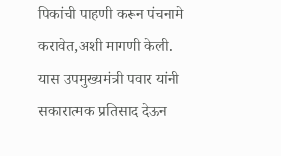पिकांची पाहणी करून पंचनामे करावेत,अशी मागणी केली.
यास उपमुख्यमंत्री पवार यांनी सकारात्मक प्रतिसाद देऊन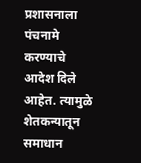प्रशासनाला पंचनामे करण्याचे आदेश दिले आहेत. त्यामुळे शेतकन्यातून समाधान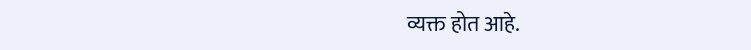व्यक्त होत आहे.